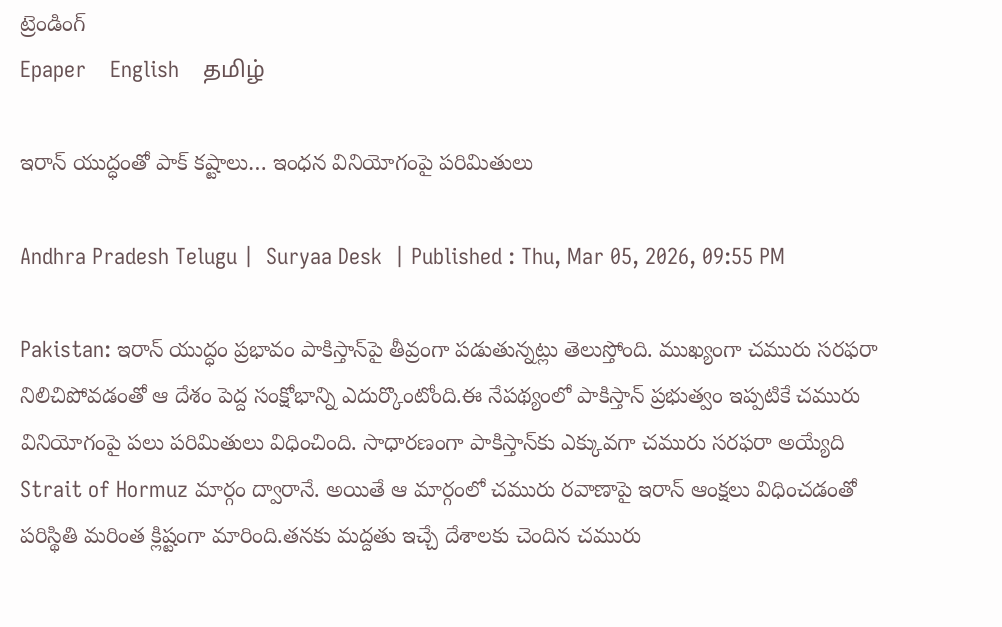ట్రెండింగ్
Epaper    English    தமிழ்

ఇరాన్ యుద్ధంతో పాక్ కష్టాలు… ఇంధన వినియోగంపై పరిమితులు

Andhra Pradesh Telugu |  Suryaa Desk  | Published : Thu, Mar 05, 2026, 09:55 PM

Pakistan: ఇరాన్ యుద్ధం ప్రభావం పాకిస్తాన్‌పై తీవ్రంగా పడుతున్నట్లు తెలుస్తోంది. ముఖ్యంగా చమురు సరఫరా నిలిచిపోవడంతో ఆ దేశం పెద్ద సంక్షోభాన్ని ఎదుర్కొంటోంది.ఈ నేపథ్యంలో పాకిస్తాన్ ప్రభుత్వం ఇప్పటికే చమురు వినియోగంపై పలు పరిమితులు విధించింది. సాధారణంగా పాకిస్తాన్‌కు ఎక్కువగా చమురు సరఫరా అయ్యేది Strait of Hormuz మార్గం ద్వారానే. అయితే ఆ మార్గంలో చమురు రవాణాపై ఇరాన్ ఆంక్షలు విధించడంతో పరిస్థితి మరింత క్లిష్టంగా మారింది.తనకు మద్దతు ఇచ్చే దేశాలకు చెందిన చమురు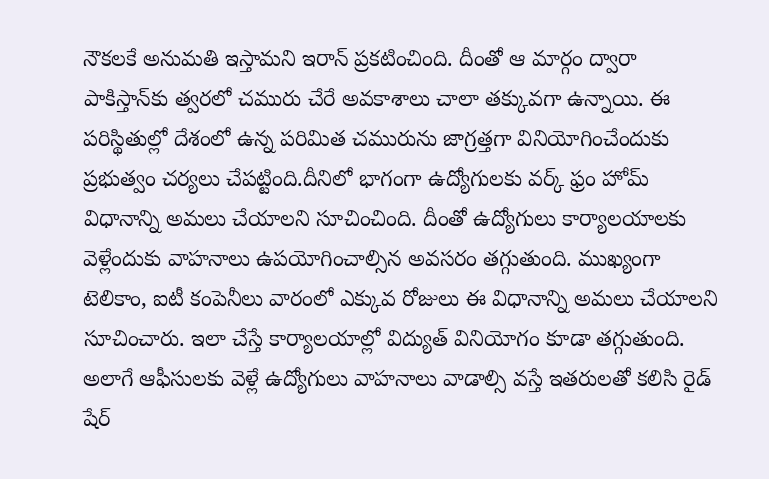నౌకలకే అనుమతి ఇస్తామని ఇరాన్ ప్రకటించింది. దీంతో ఆ మార్గం ద్వారా పాకిస్తాన్‌కు త్వరలో చమురు చేరే అవకాశాలు చాలా తక్కువగా ఉన్నాయి. ఈ పరిస్థితుల్లో దేశంలో ఉన్న పరిమిత చమురును జాగ్రత్తగా వినియోగించేందుకు ప్రభుత్వం చర్యలు చేపట్టింది.దీనిలో భాగంగా ఉద్యోగులకు వర్క్ ఫ్రం హోమ్ విధానాన్ని అమలు చేయాలని సూచించింది. దీంతో ఉద్యోగులు కార్యాలయాలకు వెళ్లేందుకు వాహనాలు ఉపయోగించాల్సిన అవసరం తగ్గుతుంది. ముఖ్యంగా టెలికాం, ఐటీ కంపెనీలు వారంలో ఎక్కువ రోజులు ఈ విధానాన్ని అమలు చేయాలని సూచించారు. ఇలా చేస్తే కార్యాలయాల్లో విద్యుత్ వినియోగం కూడా తగ్గుతుంది. అలాగే ఆఫీసులకు వెళ్లే ఉద్యోగులు వాహనాలు వాడాల్సి వస్తే ఇతరులతో కలిసి రైడ్ షేర్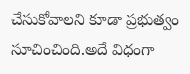చేసుకోవాలని కూడా ప్రభుత్వం సూచించింది.అదే విధంగా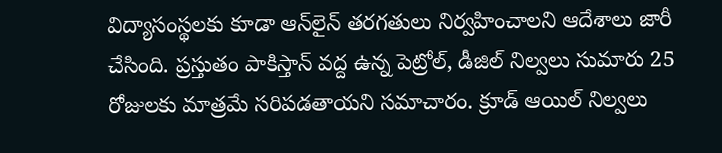విద్యాసంస్థలకు కూడా ఆన్‌లైన్ తరగతులు నిర్వహించాలని ఆదేశాలు జారీ చేసింది. ప్రస్తుతం పాకిస్తాన్ వద్ద ఉన్న పెట్రోల్, డీజిల్ నిల్వలు సుమారు 25 రోజులకు మాత్రమే సరిపడతాయని సమాచారం. క్రూడ్ ఆయిల్ నిల్వలు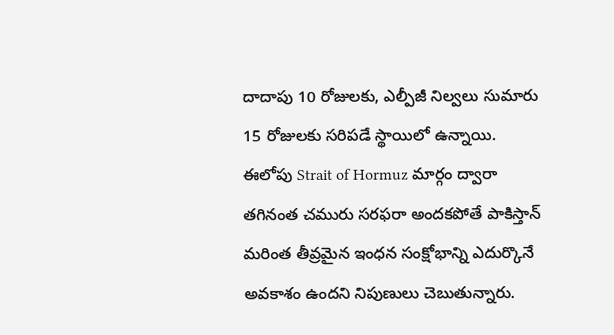దాదాపు 10 రోజులకు, ఎల్పీజీ నిల్వలు సుమారు 15 రోజులకు సరిపడే స్థాయిలో ఉన్నాయి. ఈలోపు Strait of Hormuz మార్గం ద్వారా తగినంత చమురు సరఫరా అందకపోతే పాకిస్తాన్ మరింత తీవ్రమైన ఇంధన సంక్షోభాన్ని ఎదుర్కొనే అవకాశం ఉందని నిపుణులు చెబుతున్నారు.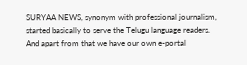SURYAA NEWS, synonym with professional journalism, started basically to serve the Telugu language readers. And apart from that we have our own e-portal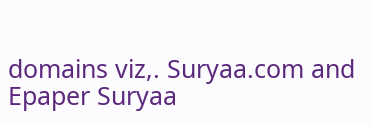domains viz,. Suryaa.com and Epaper Suryaa